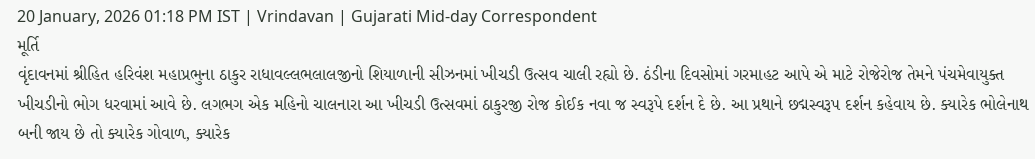20 January, 2026 01:18 PM IST | Vrindavan | Gujarati Mid-day Correspondent
મૂર્તિ
વૃંદાવનમાં શ્રીહિત હરિવંશ મહાપ્રભુના ઠાકુર રાધાવલ્લભલાલજીનો શિયાળાની સીઝનમાં ખીચડી ઉત્સવ ચાલી રહ્યો છે. ઠંડીના દિવસોમાં ગરમાહટ આપે એ માટે રોજેરોજ તેમને પંચમેવાયુક્ત ખીચડીનો ભોગ ધરવામાં આવે છે. લગભગ એક મહિનો ચાલનારા આ ખીચડી ઉત્સવમાં ઠાકુરજી રોજ કોઈક નવા જ સ્વરૂપે દર્શન દે છે. આ પ્રથાને છદ્મસ્વરૂપ દર્શન કહેવાય છે. ક્યારેક ભોલેનાથ બની જાય છે તો ક્યારેક ગોવાળ, ક્યારેક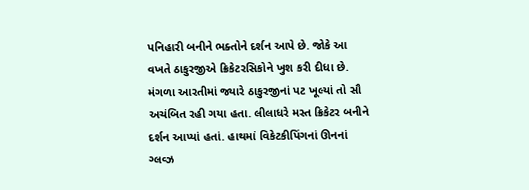પનિહારી બનીને ભક્તોને દર્શન આપે છે. જોકે આ વખતે ઠાકુરજીએ ક્રિકેટરસિકોને ખુશ કરી દીધા છે. મંગળા આરતીમાં જ્યારે ઠાકુરજીનાં પટ ખૂલ્યાં તો સૌ અચંબિત રહી ગયા હતા. લીલાધરે મસ્ત ક્રિકેટર બનીને દર્શન આપ્યાં હતાં. હાથમાં વિકેટકીપિંગનાં ઊનનાં ગ્લવ્ઝ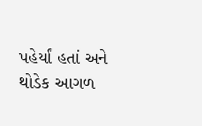પહેર્યાં હતાં અને થોડેક આગળ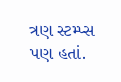ત્રણ સ્ટમ્પ્સ પણ હતાં.